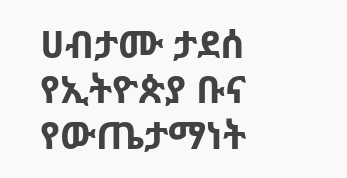ሀብታሙ ታደሰ የኢትዮጵያ ቡና የውጤታማነት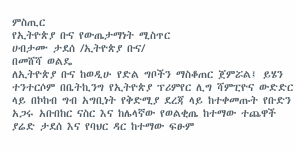ምስጢር
የኢትዮጵያ ቡና የውጤታማነት ሚስጥር
ሀብታሙ ታደሰ /ኢትዮጵያ ቡና/
በመሸሻ ወልዴ
ለኢትዮጵያ ቡና ከወዲሁ የድል ግቦችን ማስቆጠር ጀምሯል፤ ይሄን ተንተርሶም በቤትኪንግ የኢትዮጵያ ፕሪምየር ሊግ ሻምፒዮና ውድድር ላይ በኮከብ ግብ አግቢነት የቅድሚያ ደረጃ ላይ ከተቀመጡት የቡድን አጋሩ አቡበከር ናስር እና ከሌላኛው የወልቂጤ ከተማው ተጨዋች ያሬድ ታደሰ እና የባህር ዳር ከተማው ፍፁም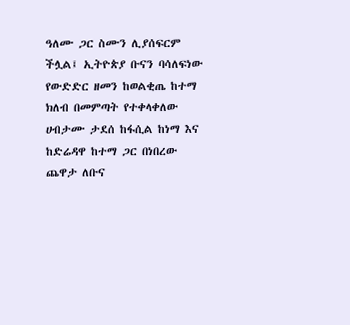ዓለሙ ጋር ስሙን ሊያሰፍርም ችሏል፤ ኢትዮጵያ ቡናን ባሳለፍነው የውድድር ዘመን ከወልቂጤ ከተማ ክለብ በመምጣት የተቀላቀለው ሀብታሙ ታደሰ ከፋሲል ከነማ እና ከድሬዳዋ ከተማ ጋር በነበረው ጨዋታ ለቡና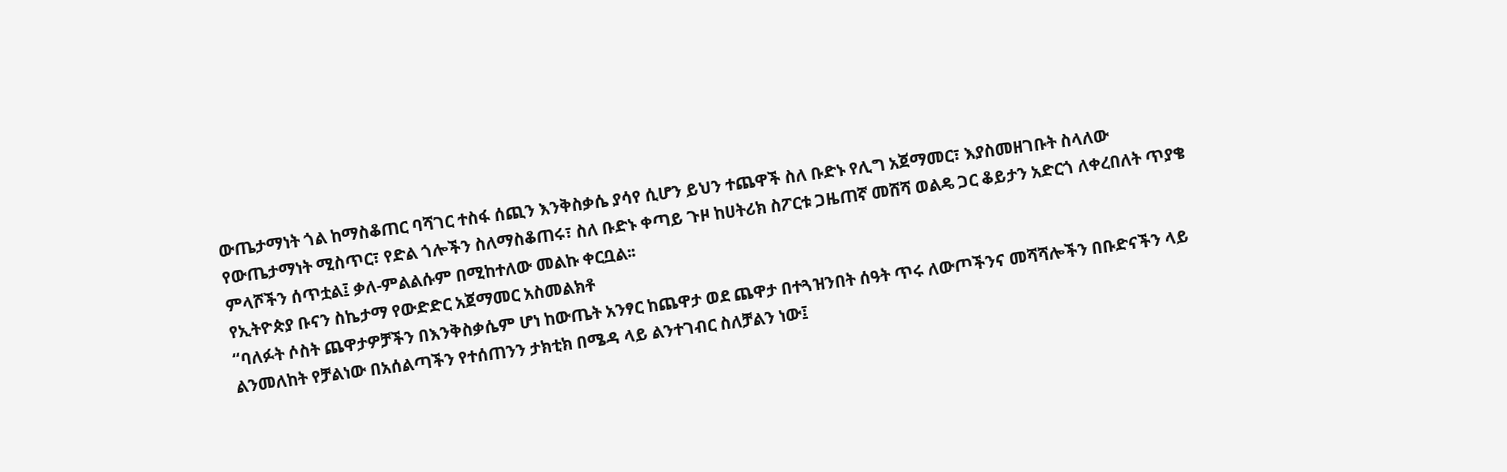ውጤታማነት ጎል ከማስቆጠር ባሻገር ተስፋ ሰጪን እንቅስቃሴ ያሳየ ሲሆን ይህን ተጨዋች ስለ ቡድኑ የሊግ አጀማመር፣ እያስመዘገቡት ስላለው የውጤታማነት ሚስጥር፣ የድል ጎሎችን ስለማስቆጠሩ፣ ስለ ቡድኑ ቀጣይ ጉዞ ከሀትሪክ ስፖርቱ ጋዜጠኛ መሸሻ ወልዴ ጋር ቆይታን አድርጎ ለቀረበለት ጥያቄ ምላሾችን ሰጥቷል፤ ቃለ-ምልልሱም በሚከተለው መልኩ ቀርቧል፡፡
የኢትዮጵያ ቡናን ስኬታማ የውድድር አጀማመር አስመልክቶ
“ባለፉት ሶስት ጨዋታዎቻችን በእንቅስቃሴም ሆነ ከውጤት አንፃር ከጨዋታ ወደ ጨዋታ በተጓዝንበት ሰዓት ጥሩ ለውጦችንና መሻሻሎችን በቡድናችን ላይ ልንመለከት የቻልነው በአሰልጣችን የተሰጠንን ታክቲክ በሜዳ ላይ ልንተገብር ስለቻልን ነው፤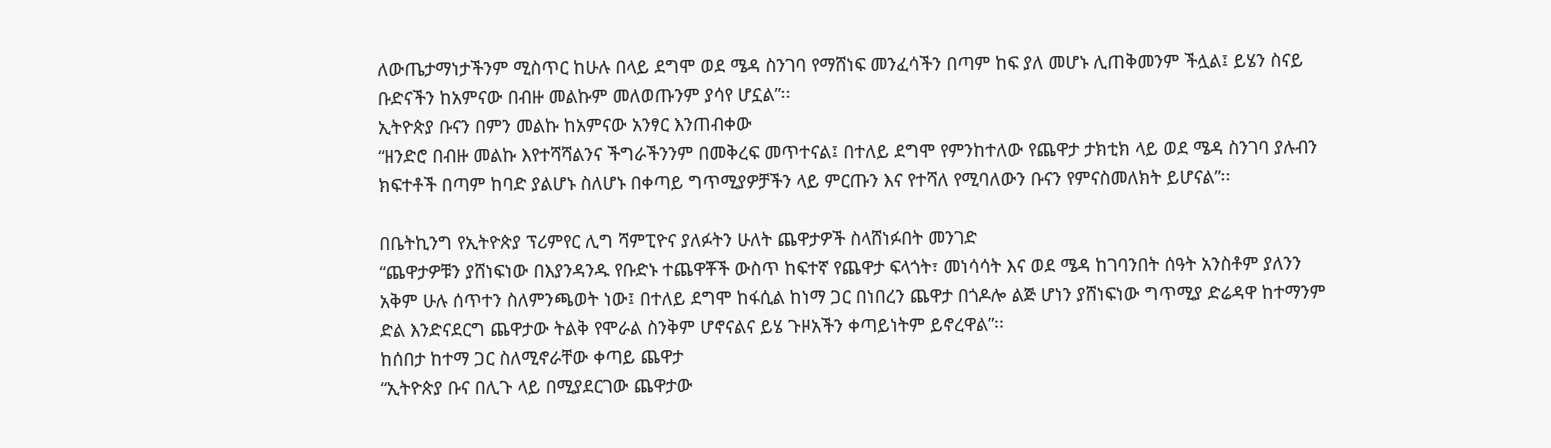ለውጤታማነታችንም ሚስጥር ከሁሉ በላይ ደግሞ ወደ ሜዳ ስንገባ የማሸነፍ መንፈሳችን በጣም ከፍ ያለ መሆኑ ሊጠቅመንም ችሏል፤ ይሄን ስናይ ቡድናችን ከአምናው በብዙ መልኩም መለወጡንም ያሳየ ሆኗል”፡፡
ኢትዮጵያ ቡናን በምን መልኩ ከአምናው አንፃር እንጠብቀው
“ዘንድሮ በብዙ መልኩ እየተሻሻልንና ችግራችንንም በመቅረፍ መጥተናል፤ በተለይ ደግሞ የምንከተለው የጨዋታ ታክቲክ ላይ ወደ ሜዳ ስንገባ ያሉብን ክፍተቶች በጣም ከባድ ያልሆኑ ስለሆኑ በቀጣይ ግጥሚያዎቻችን ላይ ምርጡን እና የተሻለ የሚባለውን ቡናን የምናስመለክት ይሆናል”፡፡

በቤትኪንግ የኢትዮጵያ ፕሪምየር ሊግ ሻምፒዮና ያለፉትን ሁለት ጨዋታዎች ስላሸነፉበት መንገድ
“ጨዋታዎቹን ያሸነፍነው በእያንዳንዱ የቡድኑ ተጨዋቾች ውስጥ ከፍተኛ የጨዋታ ፍላጎት፣ መነሳሳት እና ወደ ሜዳ ከገባንበት ሰዓት አንስቶም ያለንን አቅም ሁሉ ሰጥተን ስለምንጫወት ነው፤ በተለይ ደግሞ ከፋሲል ከነማ ጋር በነበረን ጨዋታ በጎዶሎ ልጅ ሆነን ያሸነፍነው ግጥሚያ ድሬዳዋ ከተማንም ድል እንድናደርግ ጨዋታው ትልቅ የሞራል ስንቅም ሆኖናልና ይሄ ጉዞአችን ቀጣይነትም ይኖረዋል”፡፡
ከሰበታ ከተማ ጋር ስለሚኖራቸው ቀጣይ ጨዋታ
“ኢትዮጵያ ቡና በሊጉ ላይ በሚያደርገው ጨዋታው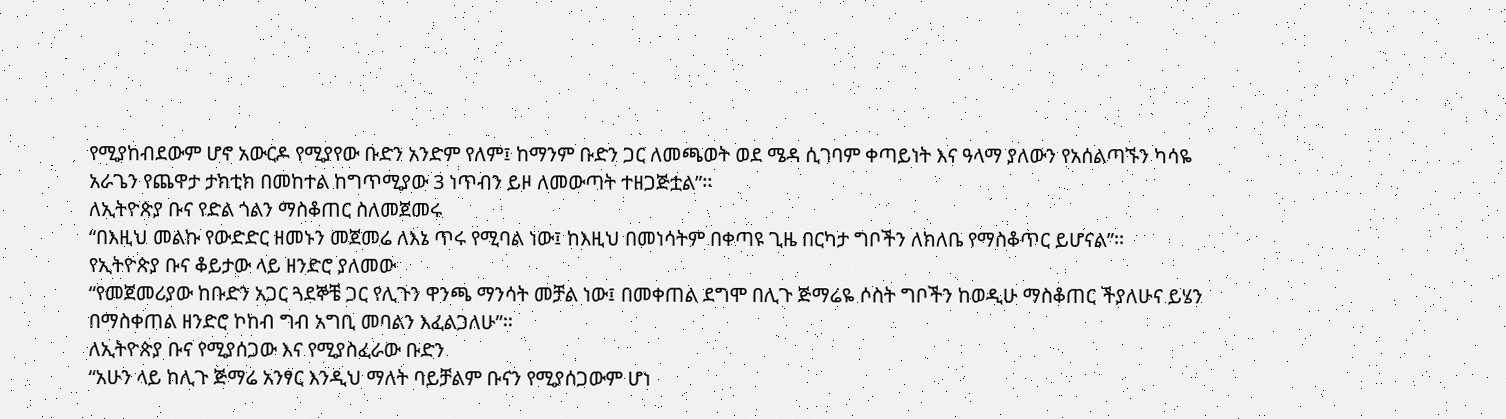የሚያከብደውም ሆኖ አውርዶ የሚያየው ቡድን አንድም የለም፤ ከማንም ቡድን ጋር ለመጫወት ወደ ሜዳ ሲገባም ቀጣይነት እና ዓላማ ያለውን የአሰልጣኙን ካሳዬ አራጌን የጨዋታ ታክቲክ በመከተል ከግጥሚያው 3 ነጥብን ይዞ ለመውጣት ተዘጋጅቷል”፡፡
ለኢትዮጵያ ቡና የድል ጎልን ማስቆጠር ስለመጀመሩ
“በእዚህ መልኩ የውድድር ዘመኑን መጀመሬ ለእኔ ጥሩ የሚባል ነው፤ ከእዚህ በመነሳትም በቀጣዩ ጊዜ በርካታ ግቦችን ለክለቤ የማስቆጥር ይሆናል”፡፡
የኢትዮጵያ ቡና ቆይታው ላይ ዘንድሮ ያለመው
“የመጀመሪያው ከቡድን አጋር ጓደኞቼ ጋር የሊጉን ዋንጫ ማንሳት መቻል ነው፤ በመቀጠል ደግሞ በሊጉ ጅማሬዬ ሶስት ግቦችን ከወዲሁ ማስቆጠር ችያለሁና ይሄን በማስቀጠል ዘንድሮ ኮከብ ግብ አግቢ መባልን እፈልጋለሁ”፡፡
ለኢትዮጵያ ቡና የሚያሰጋው እና የሚያስፈራው ቡድን
“አሁን ላይ ከሊጉ ጅማሬ አንፃር እንዲህ ማለት ባይቻልም ቡናን የሚያሰጋውም ሆነ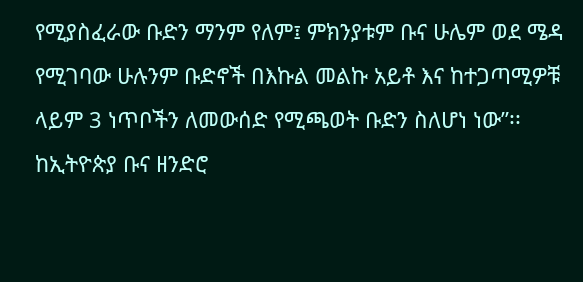የሚያስፈራው ቡድን ማንም የለም፤ ምክንያቱም ቡና ሁሌም ወደ ሜዳ የሚገባው ሁሉንም ቡድኖች በእኩል መልኩ አይቶ እና ከተጋጣሚዎቹ ላይም 3 ነጥቦችን ለመውሰድ የሚጫወት ቡድን ስለሆነ ነው”፡፡
ከኢትዮጵያ ቡና ዘንድሮ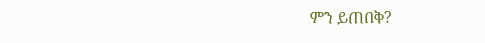ምን ይጠበቅ?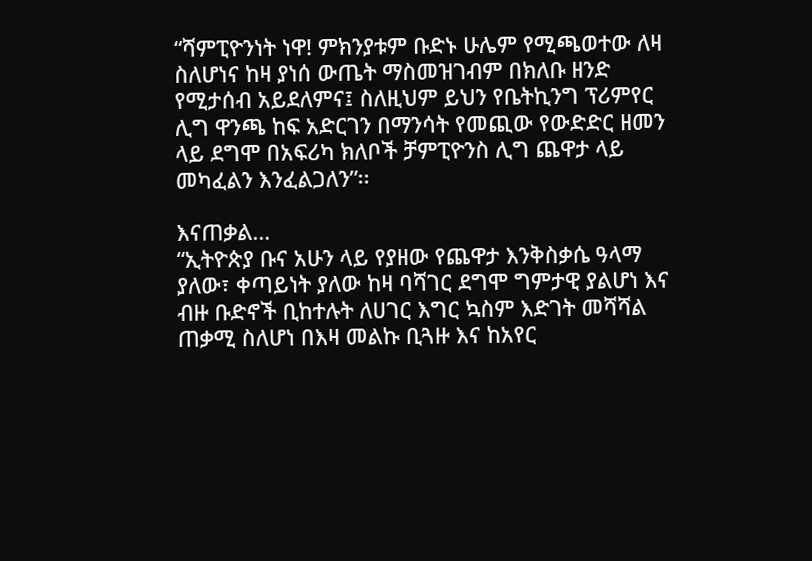“ሻምፒዮንነት ነዋ! ምክንያቱም ቡድኑ ሁሌም የሚጫወተው ለዛ ስለሆነና ከዛ ያነሰ ውጤት ማስመዝገብም በክለቡ ዘንድ የሚታሰብ አይደለምና፤ ስለዚህም ይህን የቤትኪንግ ፕሪምየር ሊግ ዋንጫ ከፍ አድርገን በማንሳት የመጪው የውድድር ዘመን ላይ ደግሞ በአፍሪካ ክለቦች ቻምፒዮንስ ሊግ ጨዋታ ላይ መካፈልን እንፈልጋለን”፡፡

እናጠቃል…
“ኢትዮጵያ ቡና አሁን ላይ የያዘው የጨዋታ እንቅስቃሴ ዓላማ ያለው፣ ቀጣይነት ያለው ከዛ ባሻገር ደግሞ ግምታዊ ያልሆነ እና ብዙ ቡድኖች ቢከተሉት ለሀገር እግር ኳስም እድገት መሻሻል ጠቃሚ ስለሆነ በእዛ መልኩ ቢጓዙ እና ከአየር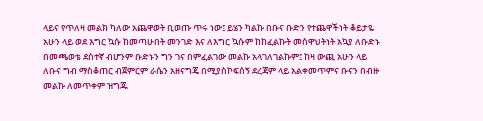ላይና የጥለዛ መልክ ካለው አጨዋወት ቢወጡ ጥሩ ነው፤ ይሄን ካልኩ በቡና ቡድን የተጨዋችነት ቆይታዬ አሁን ላይ ወደ እግር ኳሱ ከመጣሁበት መንገድ እና ለእግር ኳሱም ከከፈልኩት መስዋህትነት አኳያ ለቡድኑ በመጫወቴ ደስተኛ ብሆንም ቡድኑን ግን ገና በምፈልገው መልኩ አላገለገልኩም፤ ከዛ ውጪ አሁን ላይ ለቡና ግብ ማስቆጠር ብጀምርም ራሴን አዘናግጄ በሚያስኮፍሰኝ ደረጃም ላይ አልቀመጥምና ቡናን በብዙ መልኩ ለመጥቀም ዝግጁ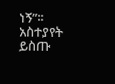ነኝ”፡፡
አስተያየት ይስጡ